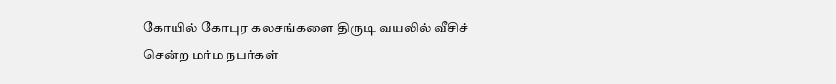கோயில் கோபுர கலசங்களை திருடி வயலில் வீசிச் சென்ற மர்ம நபர்கள்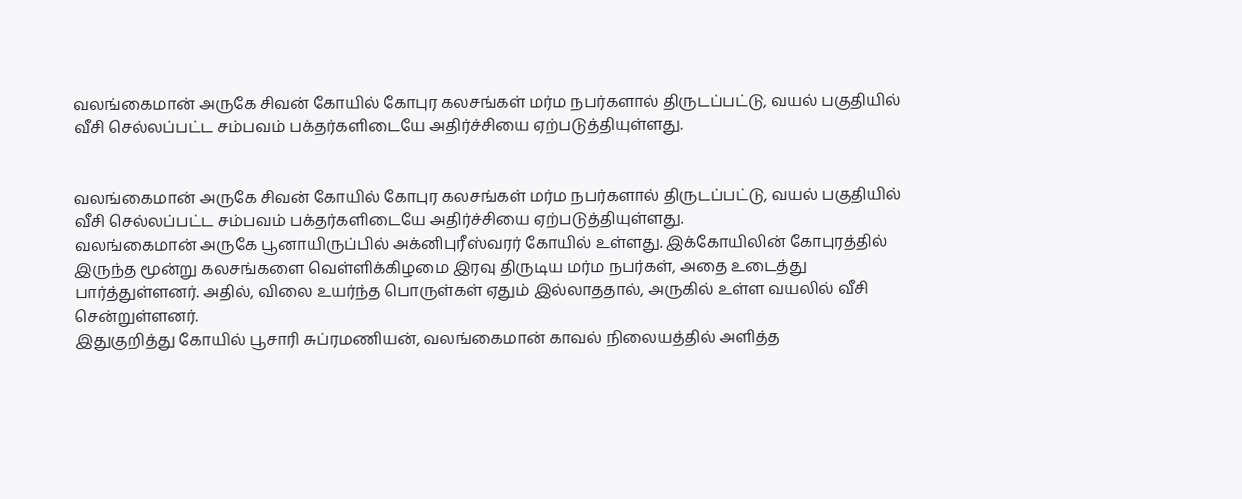வலங்கைமான் அருகே சிவன் கோயில் கோபுர கலசங்கள் மர்ம நபர்களால் திருடப்பட்டு, வயல் பகுதியில் வீசி செல்லப்பட்ட சம்பவம் பக்தர்களிடையே அதிர்ச்சியை ஏற்படுத்தியுள்ளது.


வலங்கைமான் அருகே சிவன் கோயில் கோபுர கலசங்கள் மர்ம நபர்களால் திருடப்பட்டு, வயல் பகுதியில் வீசி செல்லப்பட்ட சம்பவம் பக்தர்களிடையே அதிர்ச்சியை ஏற்படுத்தியுள்ளது.
வலங்கைமான் அருகே பூனாயிருப்பில் அக்னிபுரீஸ்வரர் கோயில் உள்ளது. இக்கோயிலின் கோபுரத்தில் இருந்த மூன்று கலசங்களை வெள்ளிக்கிழமை இரவு திருடிய மர்ம நபர்கள், அதை உடைத்து பார்த்துள்ளனர். அதில், விலை உயர்ந்த பொருள்கள் ஏதும் இல்லாததால், அருகில் உள்ள வயலில் வீசி சென்றுள்ளனர்.
இதுகுறித்து கோயில் பூசாரி சுப்ரமணியன், வலங்கைமான் காவல் நிலையத்தில் அளித்த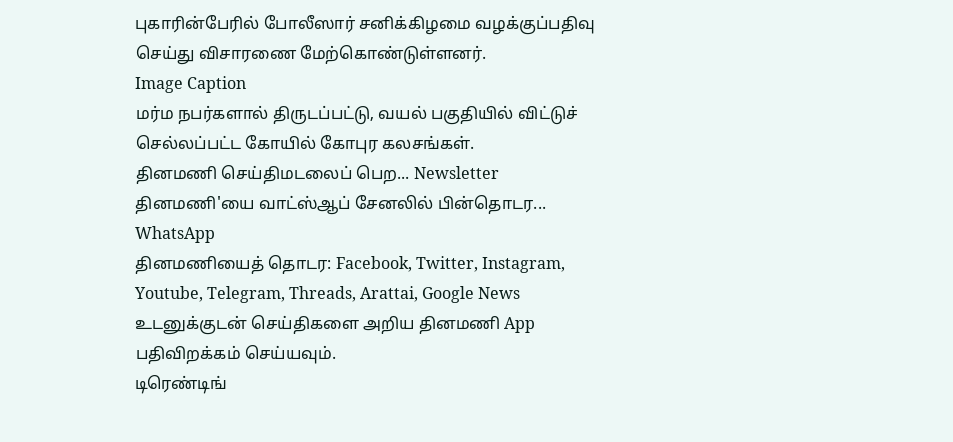புகாரின்பேரில் போலீஸார் சனிக்கிழமை வழக்குப்பதிவு செய்து விசாரணை மேற்கொண்டுள்ளனர்.
Image Caption
மர்ம நபர்களால் திருடப்பட்டு, வயல் பகுதியில் விட்டுச் செல்லப்பட்ட கோயில் கோபுர கலசங்கள்.
தினமணி செய்திமடலைப் பெற... Newsletter
தினமணி'யை வாட்ஸ்ஆப் சேனலில் பின்தொடர... WhatsApp
தினமணியைத் தொடர: Facebook, Twitter, Instagram, Youtube, Telegram, Threads, Arattai, Google News
உடனுக்குடன் செய்திகளை அறிய தினமணி App பதிவிறக்கம் செய்யவும்.
டிரெண்டிங்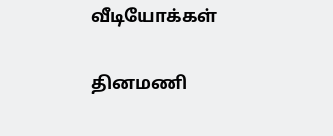வீடியோக்கள்

தினமணி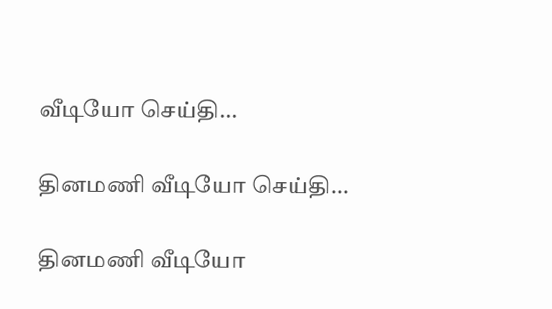வீடியோ செய்தி...

தினமணி வீடியோ செய்தி...

தினமணி வீடியோ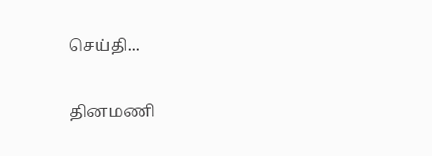செய்தி...

தினமணி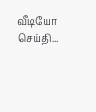வீடியோ செய்தி...